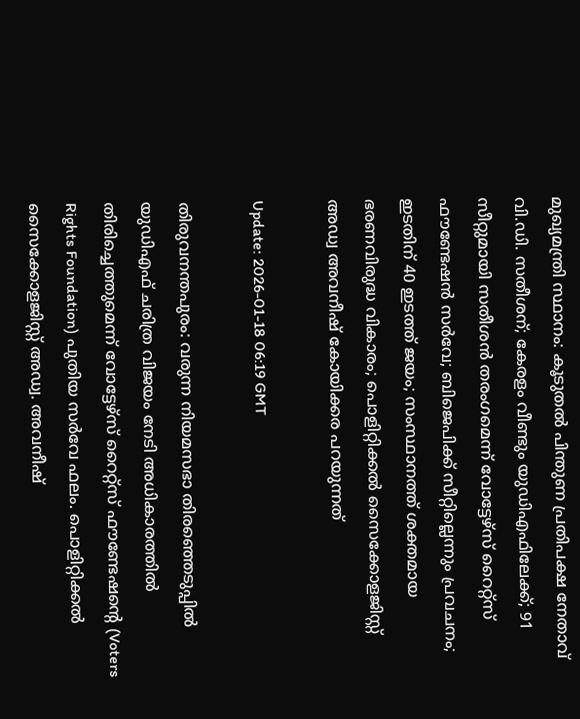മുഖ്യമന്ത്രി സ്ഥാനം: കൂടുതല്‍ പിന്തുണ പ്രതിപക്ഷ നേതാവ് വി.ഡി. സതീശന്; കേരളം വീണ്ടും യുഡിഎഫിലേക്ക്; 91 സീറ്റുമായി സതീശന്‍ തരംഗമെന്ന് വോട്ടേഴ്‌സ് റൈറ്റ്‌സ് ഫൗണ്ടേഷന്‍ സര്‍വേ; ബിജെപിക്ക് സീറ്റില്ലെന്നും പ്രവചനം; ഇടതിന് 40 ഇടത്ത് ജയം; സംസ്ഥാനത്ത് ശക്തമായ ഭരണവിരുദ്ധ വികാരം; പൊളിറ്റിക്കല്‍ സൈക്കോളജിസ്റ്റ് അഡ്വ അവനീഷ് കോയിക്കര പറയുന്നത്

Update: 2026-01-18 06:19 GMT

തിരുവനന്തപുരം: വരുന്ന നിയമസഭാ തിരഞ്ഞെടുപ്പില്‍ യുഡിഎഫ് ചരിത്ര വിജയം നേടി അധികാരത്തില്‍ തിരിച്ചെത്തുമെന്ന് വോട്ടേഴ്‌സ് റൈറ്റ്‌സ് ഫൗണ്ടേഷന്റെ (Voters Rights Foundation) പുതിയ സര്‍വേ ഫലം. പൊളിറ്റിക്കല്‍ സൈക്കോളജിസ്റ്റ് അഡ്വ. അവനീഷ്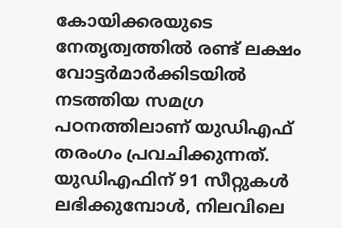കോയിക്കരയുടെ നേതൃത്വത്തില്‍ രണ്ട് ലക്ഷം വോട്ടര്‍മാര്‍ക്കിടയില്‍ നടത്തിയ സമഗ്ര പഠനത്തിലാണ് യുഡിഎഫ് തരംഗം പ്രവചിക്കുന്നത്. യുഡിഎഫിന് 91 സീറ്റുകള്‍ ലഭിക്കുമ്പോള്‍, നിലവിലെ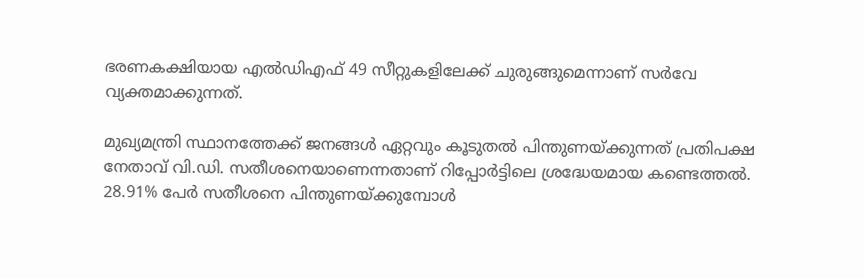ഭരണകക്ഷിയായ എല്‍ഡിഎഫ് 49 സീറ്റുകളിലേക്ക് ചുരുങ്ങുമെന്നാണ് സര്‍വേ വ്യക്തമാക്കുന്നത്.

മുഖ്യമന്ത്രി സ്ഥാനത്തേക്ക് ജനങ്ങള്‍ ഏറ്റവും കൂടുതല്‍ പിന്തുണയ്ക്കുന്നത് പ്രതിപക്ഷ നേതാവ് വി.ഡി. സതീശനെയാണെന്നതാണ് റിപ്പോര്‍ട്ടിലെ ശ്രദ്ധേയമായ കണ്ടെത്തല്‍. 28.91% പേര്‍ സതീശനെ പിന്തുണയ്ക്കുമ്പോള്‍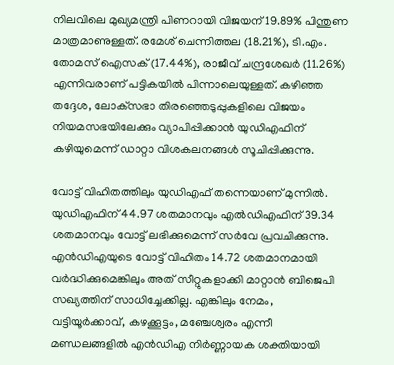നിലവിലെ മുഖ്യമന്ത്രി പിണറായി വിജയന് 19.89% പിന്തുണ മാത്രമാണുള്ളത്. രമേശ് ചെന്നിത്തല (18.21%), ടി.എം. തോമസ് ഐസക് (17.44%), രാജീവ് ചന്ദ്രശേഖര്‍ (11.26%) എന്നിവരാണ് പട്ടികയില്‍ പിന്നാലെയുള്ളത്. കഴിഞ്ഞ തദ്ദേശ, ലോക്‌സഭാ തിരഞ്ഞെടുപ്പുകളിലെ വിജയം നിയമസഭയിലേക്കും വ്യാപിപ്പിക്കാന്‍ യുഡിഎഫിന് കഴിയുമെന്ന് ഡാറ്റാ വിശകലനങ്ങള്‍ സൂചിപ്പിക്കുന്നു.

വോട്ട് വിഹിതത്തിലും യുഡിഎഫ് തന്നെയാണ് മുന്നില്‍. യുഡിഎഫിന് 44.97 ശതമാനവും എല്‍ഡിഎഫിന് 39.34 ശതമാനവും വോട്ട് ലഭിക്കുമെന്ന് സര്‍വേ പ്രവചിക്കുന്നു. എന്‍ഡിഎയുടെ വോട്ട് വിഹിതം 14.72 ശതമാനമായി വര്‍ദ്ധിക്കുമെങ്കിലും അത് സീറ്റുകളാക്കി മാറ്റാന്‍ ബിജെപി സഖ്യത്തിന് സാധിച്ചേക്കില്ല. എങ്കിലും നേമം, വട്ടിയൂര്‍ക്കാവ്, കഴക്കൂട്ടം, മഞ്ചേശ്വരം എന്നീ മണ്ഡലങ്ങളില്‍ എന്‍ഡിഎ നിര്‍ണ്ണായക ശക്തിയായി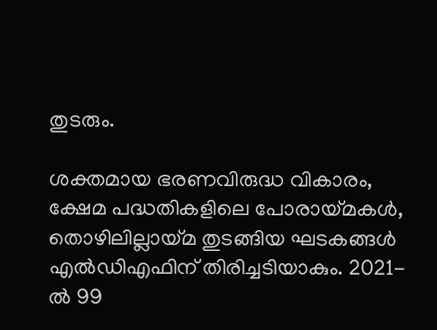തുടരും.

ശക്തമായ ഭരണവിരുദ്ധ വികാരം, ക്ഷേമ പദ്ധതികളിലെ പോരായ്മകള്‍, തൊഴിലില്ലായ്മ തുടങ്ങിയ ഘടകങ്ങള്‍ എല്‍ഡിഎഫിന് തിരിച്ചടിയാകും. 2021-ല്‍ 99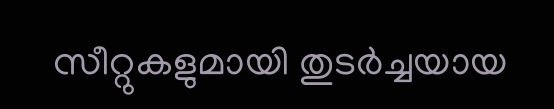സീറ്റുകളുമായി തുടര്‍ച്ചയായ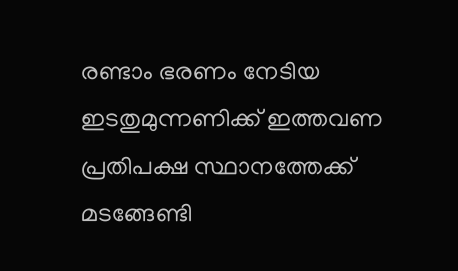രണ്ടാം ഭരണം നേടിയ ഇടതുമുന്നണിക്ക് ഇത്തവണ പ്രതിപക്ഷ സ്ഥാനത്തേക്ക് മടങ്ങേണ്ടി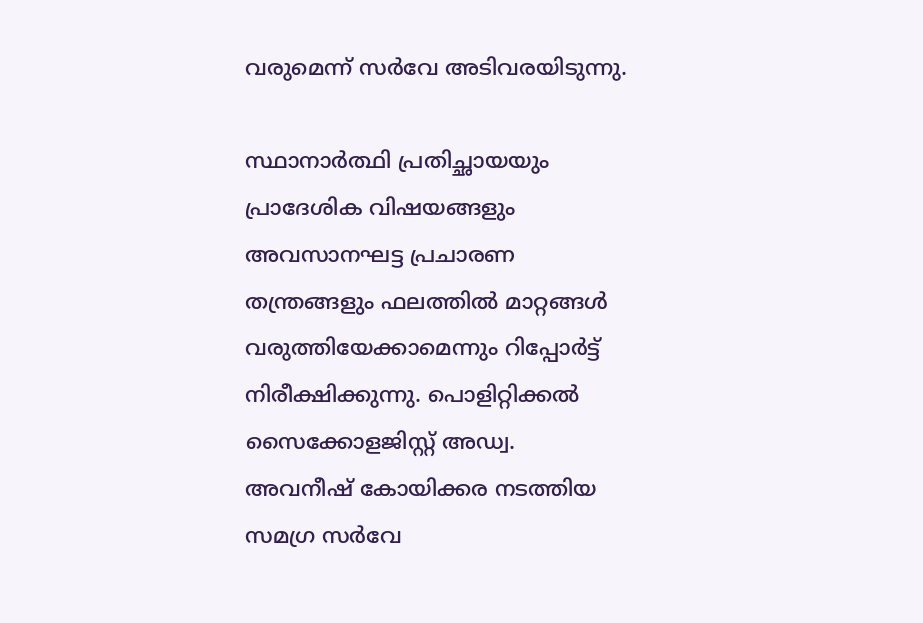വരുമെന്ന് സര്‍വേ അടിവരയിടുന്നു.

സ്ഥാനാര്‍ത്ഥി പ്രതിച്ഛായയും പ്രാദേശിക വിഷയങ്ങളും അവസാനഘട്ട പ്രചാരണ തന്ത്രങ്ങളും ഫലത്തില്‍ മാറ്റങ്ങള്‍ വരുത്തിയേക്കാമെന്നും റിപ്പോര്‍ട്ട് നിരീക്ഷിക്കുന്നു. പൊളിറ്റിക്കല്‍ സൈക്കോളജിസ്റ്റ് അഡ്വ. അവനീഷ് കോയിക്കര നടത്തിയ സമഗ്ര സര്‍വേ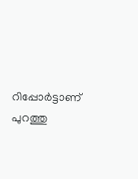റിപ്പോര്‍ട്ടാണ് പുറത്തു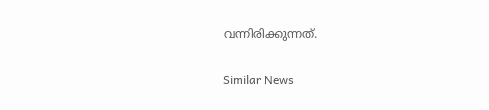വന്നിരിക്കുന്നത്.

Similar News